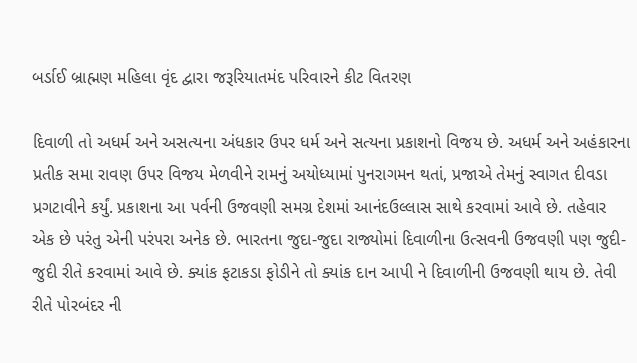બર્ડાઈ બ્રાહ્મણ મહિલા વૃંદ દ્વારા જરૂરિયાતમંદ પરિવારને કીટ વિતરણ

દિવાળી તો અધર્મ અને અસત્યના અંધકાર ઉપર ધર્મ અને સત્યના પ્રકાશનો વિજય છે. અધર્મ અને અહંકારના પ્રતીક સમા રાવણ ઉપર વિજય મેળવીને રામનું અયોધ્યામાં પુનરાગમન થતાં, પ્રજાએ તેમનું સ્વાગત દીવડા પ્રગટાવીને કર્યું. પ્રકાશના આ પર્વની ઉજવણી સમગ્ર દેશમાં આનંદઉલ્લાસ સાથે કરવામાં આવે છે. તહેવાર એક છે પરંતુ એની પરંપરા અનેક છે. ભારતના જુદા-જુદા રાજ્યોમાં દિવાળીના ઉત્સવની ઉજવણી પણ જુદી-જુદી રીતે કરવામાં આવે છે. ક્યાંક ફટાકડા ફોડીને તો ક્યાંક દાન આપી ને દિવાળીની ઉજવણી થાય છે. તેવી રીતે પોરબંદર ની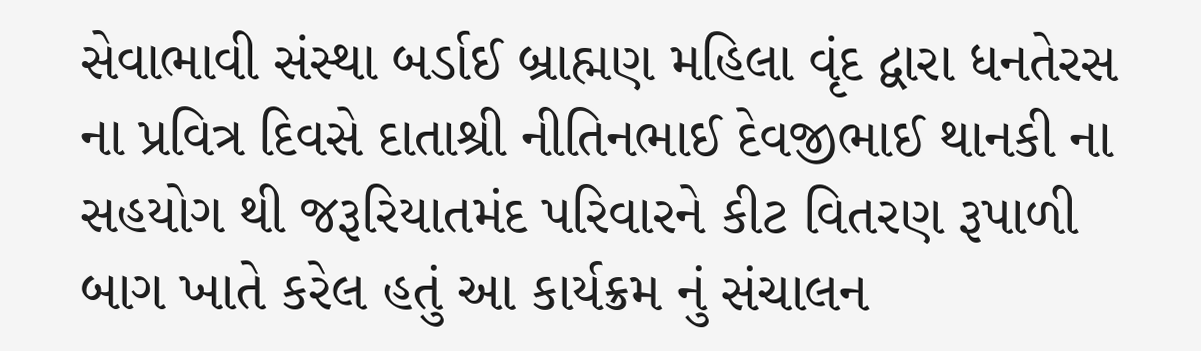સેવાભાવી સંસ્થા બર્ડાઈ બ્રાહ્મણ મહિલા વૃંદ દ્વારા ધનતેરસ ના પ્રવિત્ર દિવસે દાતાશ્રી નીતિનભાઈ દેવજીભાઈ થાનકી ના સહયોગ થી જરૂરિયાતમંદ પરિવારને કીટ વિતરણ રૂપાળી બાગ ખાતે કરેલ હતું આ કાર્યક્રમ નું સંચાલન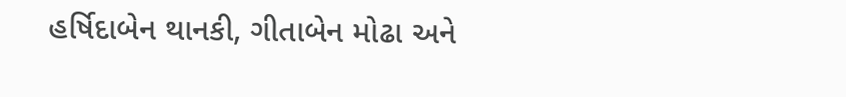હર્ષિદાબેન થાનકી, ગીતાબેન મોઢા અને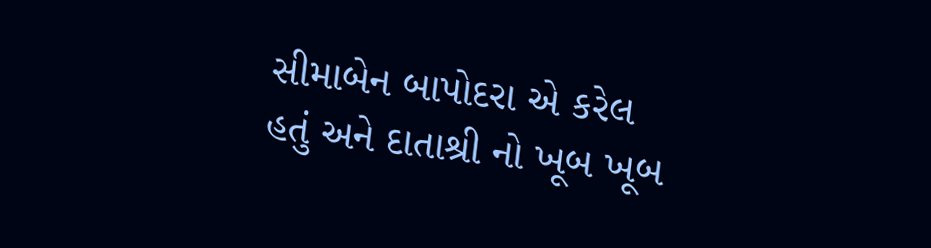સીમાબેન બાપોદરા એ કરેલ હતું અને દાતાશ્રી નો ખૂબ ખૂબ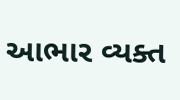આભાર વ્યક્ત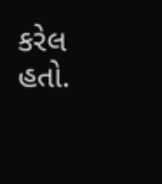કરેલ હતો.